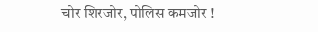चोर शिरजोर, पोलिस कमजोर !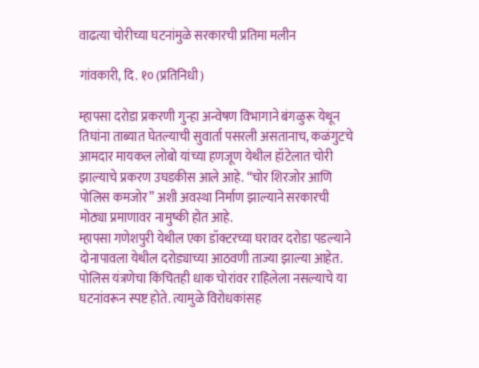वाढत्या चोरीच्या घटनांमुळे सरकारची प्रतिमा मलीन

गांवकारी, दि. १० (प्रतिनिधी)

म्हापसा दरोडा प्रकरणी गुन्हा अन्वेषण विभागाने बंगळुरू येथून तिघांना ताब्यात घेतल्याची सुवार्ता पसरली असतानाच, कळंगुटचे आमदार मायकल लोबो यांच्या हणजूण येथील हॉटेलात चोरी झाल्याचे प्रकरण उघडकीस आले आहे. “चोर शिरजोर आणि पोलिस कमजोर” अशी अवस्था निर्माण झाल्याने सरकारची मोठ्या प्रमाणावर नामुष्की होत आहे.
म्हापसा गणेशपुरी येथील एका डॉक्टरच्या घरावर दरोडा पडल्याने दोनापावला येथील दरोड्याच्या आठवणी ताज्या झाल्या आहेत. पोलिस यंत्रणेचा किंचितही धाक चोरांवर राहिलेला नसल्याचे या घटनांवरून स्पष्ट होते. त्यामुळे विरोधकांसह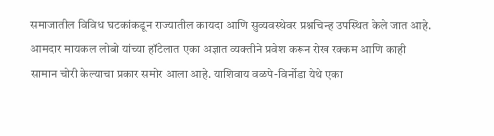समाजातील विविध घटकांकडून राज्यातील कायदा आणि सुव्यवस्थेवर प्रश्नचिन्ह उपस्थित केले जात आहे.
आमदार मायकल लोबो यांच्या हॉटेलात एका अज्ञात व्यक्तीने प्रवेश करून रोख रक्कम आणि काही सामान चोरी केल्याचा प्रकार समोर आला आहे. याशिवाय वळपे-विर्नोडा येथे एका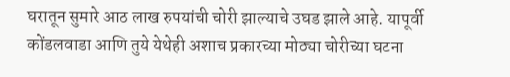घरातून सुमारे आठ लाख रुपयांची चोरी झाल्याचे उघड झाले आहे. यापूर्वी कोंडलवाडा आणि तुये येथेही अशाच प्रकारच्या मोठ्या चोरीच्या घटना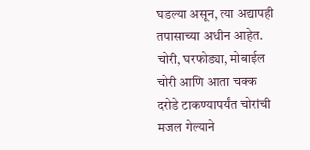घडल्या असून, त्या अद्यापही तपासाच्या अधीन आहेत.
चोरी, घरफोड्या, मोबाईल चोरी आणि आता चक्क दरोडे टाकण्यापर्यंत चोरांची मजल गेल्याने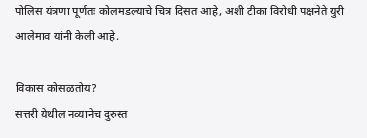पोलिस यंत्रणा पूर्णतः कोलमडल्याचे चित्र दिसत आहे, अशी टीका विरोधी पक्षनेते युरी आलेमाव यांनी केली आहे.

विकास कोसळतोय?
सत्तरी येथील नव्यानेच दुरुस्त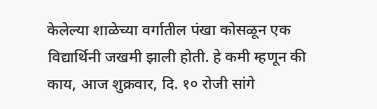केलेल्या शाळेच्या वर्गातील पंखा कोसळून एक विद्यार्थिनी जखमी झाली होती. हे कमी म्हणून की काय, आज शुक्रवार, दि. १० रोजी सांगे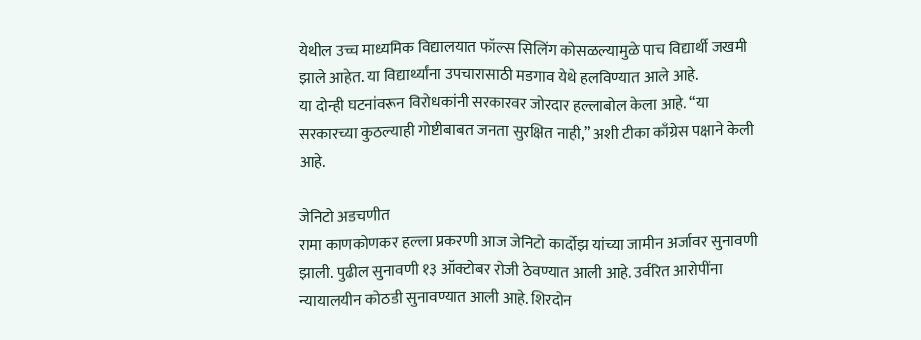येथील उच्च माध्यमिक विद्यालयात फॉल्स सिलिंग कोसळल्यामुळे पाच विद्यार्थी जखमी झाले आहेत. या विद्यार्थ्यांना उपचारासाठी मडगाव येथे हलविण्यात आले आहे.
या दोन्ही घटनांवरून विरोधकांनी सरकारवर जोरदार हल्लाबोल केला आहे. “या सरकारच्या कुठल्याही गोष्टीबाबत जनता सुरक्षित नाही,” अशी टीका काँग्रेस पक्षाने केली आहे.

जेनिटो अडचणीत
रामा काणकोणकर हल्ला प्रकरणी आज जेनिटो कार्दोझ यांच्या जामीन अर्जावर सुनावणी झाली. पुढील सुनावणी १३ ऑक्टोबर रोजी ठेवण्यात आली आहे. उर्वरित आरोपींना न्यायालयीन कोठडी सुनावण्यात आली आहे. शिरदोन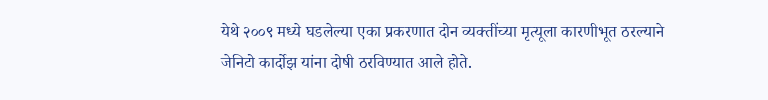येथे २००९ मध्ये घडलेल्या एका प्रकरणात दोन व्यक्तींच्या मृत्यूला कारणीभूत ठरल्याने जेनिटो कार्दोझ यांना दोषी ठरविण्यात आले होते.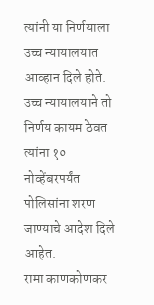त्यांनी या निर्णयाला उच्च न्यायालयात आव्हान दिले होते. उच्च न्यायालयाने तो निर्णय कायम ठेवत त्यांना १० नोव्हेंबरपर्यंत पोलिसांना शरण जाण्याचे आदेश दिले आहेत.
रामा काणकोणकर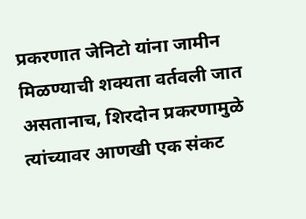प्रकरणात जेनिटो यांना जामीन मिळण्याची शक्यता वर्तवली जात असतानाच, शिरदोन प्रकरणामुळे त्यांच्यावर आणखी एक संकट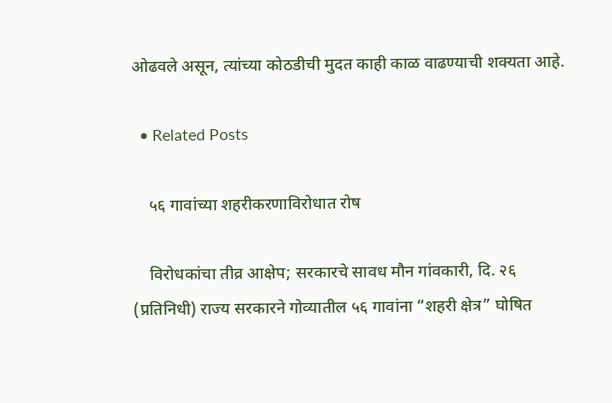ओढवले असून, त्यांच्या कोठडीची मुदत काही काळ वाढण्याची शक्यता आहे.

  • Related Posts

    ५६ गावांच्या शहरीकरणाविरोधात रोष

    विरोधकांचा तीव्र आक्षेप; सरकारचे सावध मौन गांवकारी, दि. २६ (प्रतिनिधी) राज्य सरकारने गोव्यातील ५६ गावांना “शहरी क्षेत्र” घोषित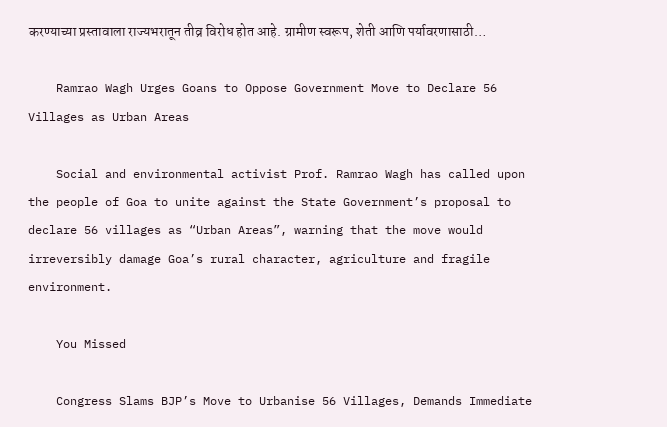करण्याच्या प्रस्तावाला राज्यभरातून तीव्र विरोध होत आहे. ग्रामीण स्वरूप, शेती आणि पर्यावरणासाठी…

    Ramrao Wagh Urges Goans to Oppose Government Move to Declare 56 Villages as Urban Areas

    Social and environmental activist Prof. Ramrao Wagh has called upon the people of Goa to unite against the State Government’s proposal to declare 56 villages as “Urban Areas”, warning that the move would irreversibly damage Goa’s rural character, agriculture and fragile environment.

    You Missed

    Congress Slams BJP’s Move to Urbanise 56 Villages, Demands Immediate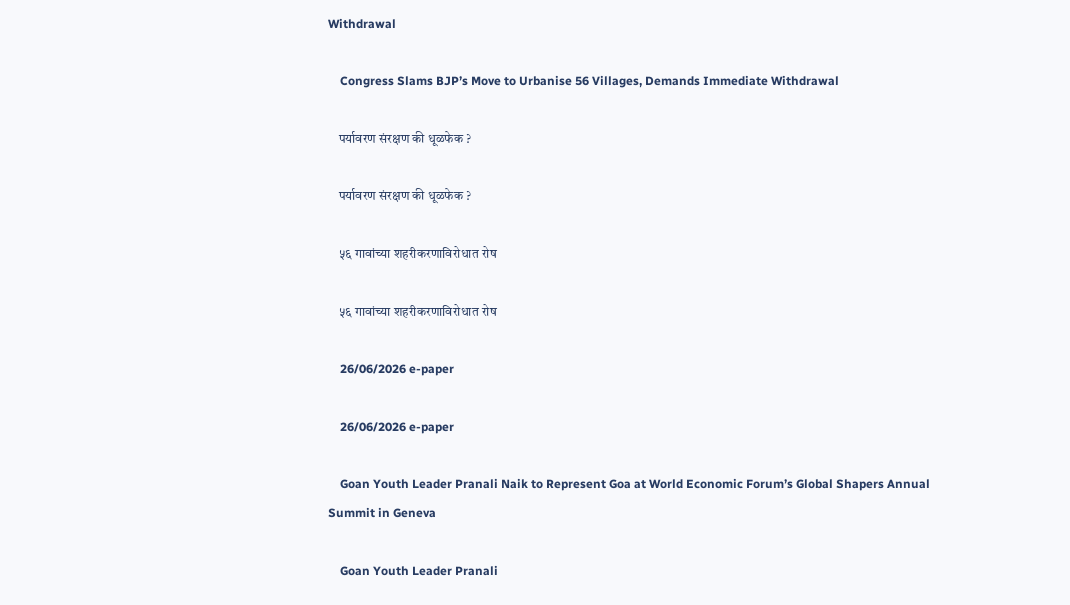Withdrawal

    Congress Slams BJP’s Move to Urbanise 56 Villages, Demands Immediate Withdrawal

    पर्यावरण संरक्षण की धूळफेक ?

    पर्यावरण संरक्षण की धूळफेक ?

    ५६ गावांच्या शहरीकरणाविरोधात रोष

    ५६ गावांच्या शहरीकरणाविरोधात रोष

    26/06/2026 e-paper

    26/06/2026 e-paper

    Goan Youth Leader Pranali Naik to Represent Goa at World Economic Forum’s Global Shapers Annual Summit in Geneva

    Goan Youth Leader Pranali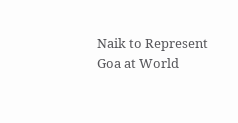Naik to Represent Goa at World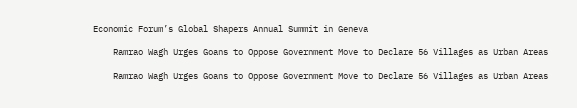Economic Forum’s Global Shapers Annual Summit in Geneva

    Ramrao Wagh Urges Goans to Oppose Government Move to Declare 56 Villages as Urban Areas

    Ramrao Wagh Urges Goans to Oppose Government Move to Declare 56 Villages as Urban Areas